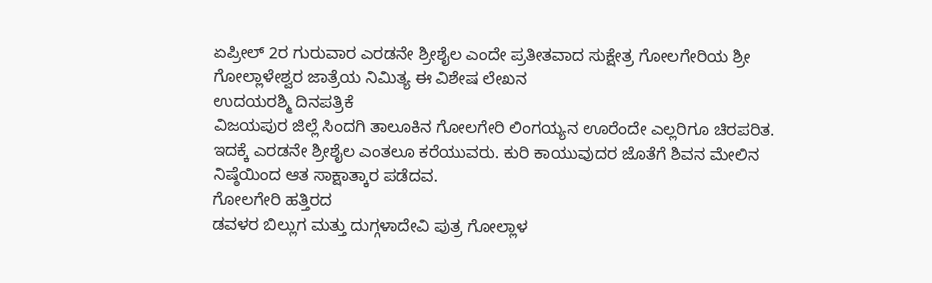ಏಪ್ರೀಲ್ 2ರ ಗುರುವಾರ ಎರಡನೇ ಶ್ರೀಶೈಲ ಎಂದೇ ಪ್ರತೀತವಾದ ಸುಕ್ಷೇತ್ರ ಗೋಲಗೇರಿಯ ಶ್ರೀ ಗೋಲ್ಲಾಳೇಶ್ವರ ಜಾತ್ರೆಯ ನಿಮಿತ್ಯ ಈ ವಿಶೇಷ ಲೇಖನ
ಉದಯರಶ್ಮಿ ದಿನಪತ್ರಿಕೆ
ವಿಜಯಪುರ ಜಿಲ್ಲೆ ಸಿಂದಗಿ ತಾಲೂಕಿನ ಗೋಲಗೇರಿ ಲಿಂಗಯ್ಯನ ಊರೆಂದೇ ಎಲ್ಲರಿಗೂ ಚಿರಪರಿತ. ಇದಕ್ಕೆ ಎರಡನೇ ಶ್ರೀಶೈಲ ಎಂತಲೂ ಕರೆಯುವರು. ಕುರಿ ಕಾಯುವುದರ ಜೊತೆಗೆ ಶಿವನ ಮೇಲಿನ ನಿಷ್ಠೆಯಿಂದ ಆತ ಸಾಕ್ಷಾತ್ಕಾರ ಪಡೆದವ.
ಗೋಲಗೇರಿ ಹತ್ತಿರದ
ಡವಳರ ಬಿಲ್ಲುಗ ಮತ್ತು ದುಗ್ಗಳಾದೇವಿ ಪುತ್ರ ಗೋಲ್ಲಾಳ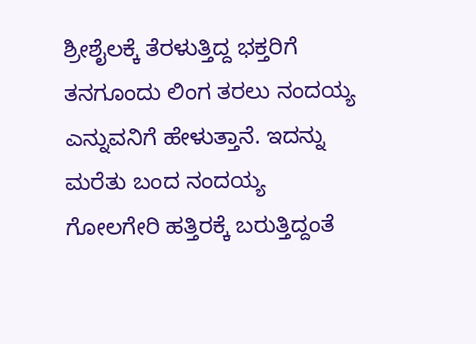ಶ್ರೀಶೈಲಕ್ಕೆ ತೆರಳುತ್ತಿದ್ದ ಭಕ್ತರಿಗೆ ತನಗೂಂದು ಲಿಂಗ ತರಲು ನಂದಯ್ಯ ಎನ್ನುವನಿಗೆ ಹೇಳುತ್ತಾನೆ. ಇದನ್ನು ಮರೆತು ಬಂದ ನಂದಯ್ಯ ಗೋಲಗೇರಿ ಹತ್ತಿರಕ್ಕೆ ಬರುತ್ತಿದ್ದಂತೆ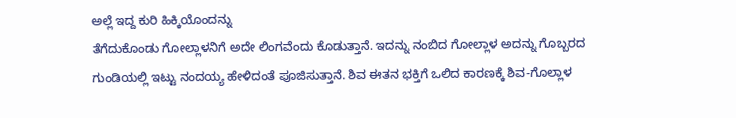ಅಲ್ಲೆ ಇದ್ದ ಕುರಿ ಹಿಕ್ಕಿಯೊಂದನ್ನು
ತೆಗೆದುಕೊಂಡು ಗೋಲ್ಲಾಳನಿಗೆ ಅದೇ ಲಿಂಗವೆಂದು ಕೊಡುತ್ತಾನೆ. ಇದನ್ನು ನಂಬಿದ ಗೋಲ್ಲಾಳ ಅದನ್ನು ಗೊಬ್ಬರದ ಗುಂಡಿಯಲ್ಲಿ ಇಟ್ಟು ನಂದಯ್ಯ ಹೇಳಿದಂತೆ ಪೂಜಿಸುತ್ತಾನೆ. ಶಿವ ಈತನ ಭಕ್ತಿಗೆ ಒಲಿದ ಕಾರಣಕ್ಕೆ ಶಿವ-ಗೊಲ್ಲಾಳ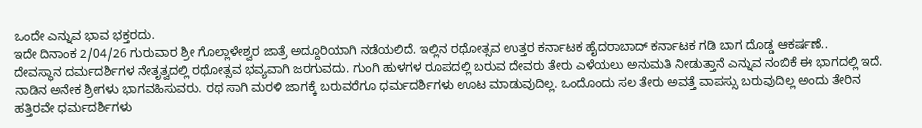ಒಂದೇ ಎನ್ನುವ ಭಾವ ಭಕ್ತರದು.
ಇದೇ ದಿನಾಂಕ 2/04/26 ಗುರುವಾರ ಶ್ರೀ ಗೊಲ್ಲಾಳೇಶ್ವರ ಜಾತ್ರೆ ಅದ್ದೂರಿಯಾಗಿ ನಡೆಯಲಿದೆ. ಇಲ್ಲಿನ ರಥೋತ್ಸವ ಉತ್ತರ ಕರ್ನಾಟಕ ಹೈದರಾಬಾದ್ ಕರ್ನಾಟಕ ಗಡಿ ಬಾಗ ದೊಡ್ಡ ಆಕರ್ಷಣೆ..
ದೇವಸ್ಥಾನ ದರ್ಮದರ್ಶಿಗಳ ನೇತೃತ್ವದಲ್ಲಿ ರಥೋತ್ಸವ ಭವ್ಯವಾಗಿ ಜರಗುವದು. ಗುಂಗಿ ಹುಳಗಳ ರೂಪದಲ್ಲಿ ಬರುವ ದೇವರು ತೇರು ಎಳೆಯಲು ಅನುಮತಿ ನೀಡುತ್ತಾನೆ ಎನ್ನುವ ನಂಬಿಕೆ ಈ ಭಾಗದಲ್ಲಿ ಇದೆ.
ನಾಡಿನ ಅನೇಕ ಶ್ರೀಗಳು ಭಾಗವಹಿಸುವರು. ರಥ ಸಾಗಿ ಮರಳಿ ಜಾಗಕ್ಕೆ ಬರುವರೆಗೂ ಧರ್ಮದರ್ಶಿಗಳು ಊಟ ಮಾಡುವುದಿಲ್ಲ. ಒಂದೊಂದು ಸಲ ತೇರು ಅವತ್ತೆ ವಾಪಸ್ಸು ಬರುವುದಿಲ್ಲ ಅಂದು ತೇರಿನ ಹತ್ತಿರವೇ ಧರ್ಮದರ್ಶಿಗಳು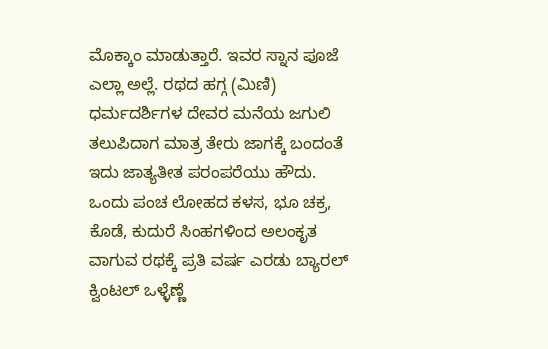ಮೊಕ್ಕಾಂ ಮಾಡುತ್ತಾರೆ. ಇವರ ಸ್ನಾನ ಪೂಜೆ ಎಲ್ಲಾ ಅಲ್ಲೆ. ರಥದ ಹಗ್ಗ (ಮಿಣಿ) ಧರ್ಮದರ್ಶಿಗಳ ದೇವರ ಮನೆಯ ಜಗುಲಿ ತಲುಪಿದಾಗ ಮಾತ್ರ ತೇರು ಜಾಗಕ್ಕೆ ಬಂದಂತೆ ಇದು ಜಾತ್ಯತೀತ ಪರಂಪರೆಯು ಹೌದು.
ಒಂದು ಪಂಚ ಲೋಹದ ಕಳಸ, ಭೂ ಚಕ್ರ, ಕೊಡೆ, ಕುದುರೆ ಸಿಂಹಗಳಿಂದ ಅಲಂಕೃತ ವಾಗುವ ರಥಕ್ಕೆ ಪ್ರತಿ ವರ್ಷ ಎರಡು ಬ್ಯಾರಲ್ ಕ್ವಿಂಟಲ್ ಒಳ್ಳೆಣ್ಣೆ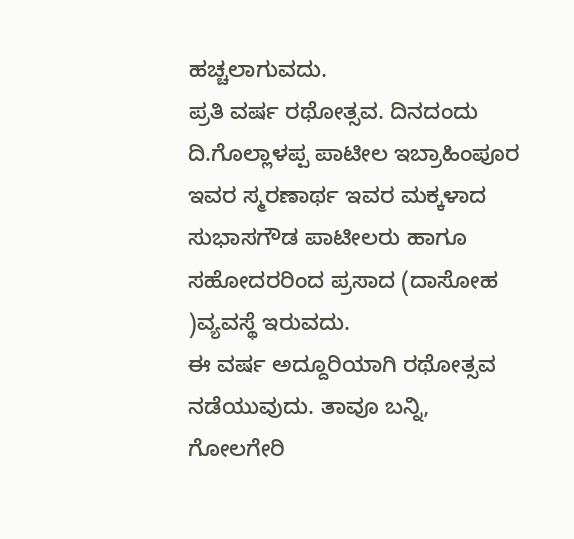ಹಚ್ಚಲಾಗುವದು.
ಪ್ರತಿ ವರ್ಷ ರಥೋತ್ಸವ. ದಿನದಂದು ದಿ.ಗೊಲ್ಲಾಳಪ್ಪ ಪಾಟೀಲ ಇಬ್ರಾಹಿಂಪೂರ ಇವರ ಸ್ಮರಣಾರ್ಥ ಇವರ ಮಕ್ಕಳಾದ ಸುಭಾಸಗೌಡ ಪಾಟೀಲರು ಹಾಗೂ ಸಹೋದರರಿಂದ ಪ್ರಸಾದ (ದಾಸೋಹ )ವ್ಯವಸ್ಥೆ ಇರುವದು.
ಈ ವರ್ಷ ಅದ್ದೂರಿಯಾಗಿ ರಥೋತ್ಸವ ನಡೆಯುವುದು. ತಾವೂ ಬನ್ನಿ, ಗೋಲಗೇರಿ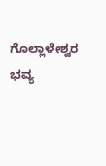ಗೊಲ್ಲಾಳೇಶ್ವರ ಭವ್ಯ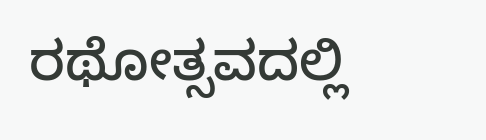ರಥೋತ್ಸವದಲ್ಲಿ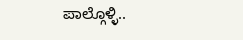ಪಾಲ್ಗೊಳ್ಳಿ..